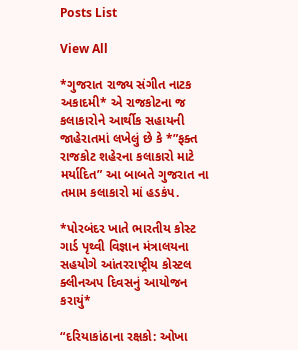Posts List

View All

*ગુજરાત રાજ્ય સંગીત નાટક અકાદમી* એ રાજકોટના જ કલાકારોને આર્થીક સહાયની જાહેરાતમાં લખેલું છે કે *”ફક્ત રાજકોટ શહેરના કલાકારો માટે મર્યાદિત” આ બાબતે ગુજરાત ના તમામ કલાકારો માં હડકંપ.

*પોરબંદર ખાતે ભારતીય કોસ્ટ ગાર્ડ પૃથ્વી વિજ્ઞાન મંત્રાલયના સહયોગે આંતરરાષ્ટ્રીય કોસ્ટલ ક્લીનઅપ દિવસનું આયોજન કરાયું*

“દરિયાકાંઠાના રક્ષકો: ઓખા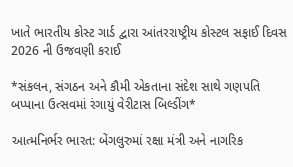ખાતે ભારતીય કોસ્ટ ગાર્ડ દ્વારા આંતરરાષ્ટ્રીય કોસ્ટલ સફાઈ દિવસ 2026 ની ઉજવણી કરાઈ

*સંકલન, સંગઠન અને કૌમી એકતાના સંદેશ સાથે ગણપતિ બપ્પાના ઉત્સવમાં રંગાયું વેરીટાસ બિલ્ડીંગ*

આત્મનિર્ભર ભારત: બેંગલુરુમાં રક્ષા મંત્રી અને નાગરિક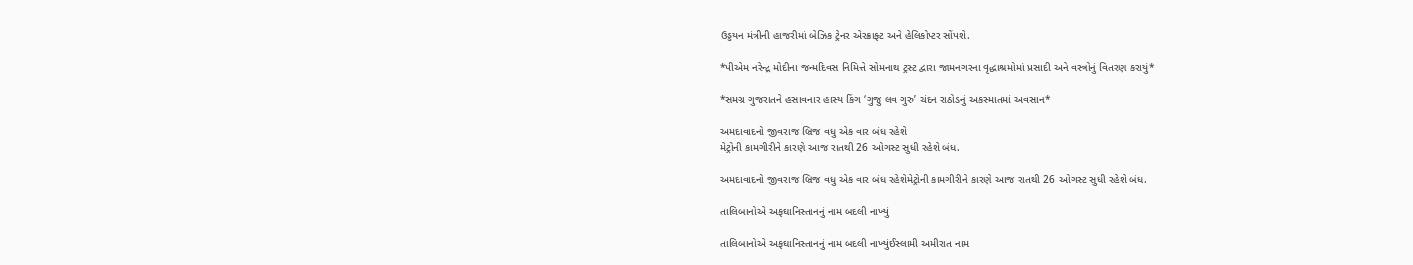ઉડ્ડયન મંત્રીની હાજરીમાં બેઝિક ટ્રેનર એરક્રાફ્ટ અને હેલિકોપ્ટર સોંપશે.

*પીએમ નરેન્દ્ર મોદીના જન્મદિવસ નિમિત્તે સોમનાથ ટ્રસ્ટ દ્વારા જામનગરના વૃદ્ધાશ્રમોમાં પ્રસાદી અને વસ્ત્રોનું વિતરણ કરાયું*

*સમગ્ર ગુજરાતને હસાવનાર હાસ્ય કિંગ ‘ગુજુ લવ ગુરુ’ ચંદન રાઠોડનું અકસ્માતમાં અવસાન*

અમદાવાદનો જીવરાજ બ્રિજ વધુ એક વાર બંધ રહેશે
મેટ્રોની કામગીરીને કારણે આજ રાતથી 26 ઓગસ્ટ સુધી રહેશે બંધ.

અમદાવાદનો જીવરાજ બ્રિજ વધુ એક વાર બંધ રહેશેમેટ્રોની કામગીરીને કારણે આજ રાતથી 26 ઓગસ્ટ સુધી રહેશે બંધ.

તાલિબાનોએ અફઘાનિસ્તાનનું નામ બદલી નાખ્યું

તાલિબાનોએ અફઘાનિસ્તાનનું નામ બદલી નાખ્યુંઈસ્લામી અમીરાત નામ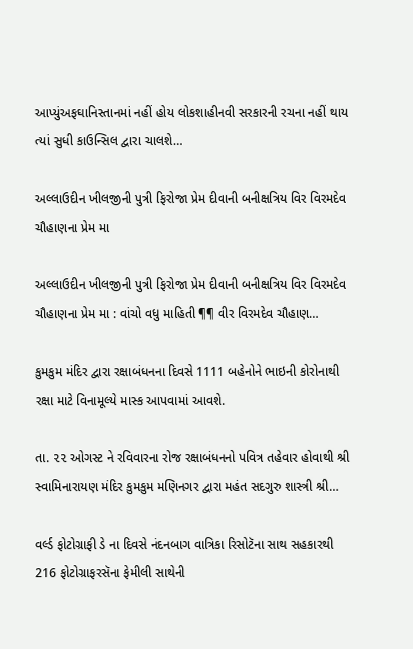આપ્યુંઅફઘાનિસ્તાનમાં નહીં હોય લોકશાહીનવી સરકારની રચના નહીં થાય ત્યાં સુધી કાઉન્સિલ દ્વારા ચાલશે…

અલ્લાઉદીન ખીલજીની પુત્રી ફિરોજા પ્રેમ દીવાની બનીક્ષત્રિય વિર વિરમદેવ ચૌહાણના પ્રેમ મા

અલ્લાઉદીન ખીલજીની પુત્રી ફિરોજા પ્રેમ દીવાની બનીક્ષત્રિય વિર વિરમદેવ ચૌહાણના પ્રેમ મા : વાંચો વધુ માહિતી ¶¶ વીર વિરમદેવ ચૌહાણ…

કુમકુમ મંદિર દ્વારા રક્ષાબંધનના દિવસે 1111 બહેનોને ભાઇની કોરોનાથી રક્ષા માટે વિનામૂલ્યે માસ્ક આપવામાં આવશે.

તા. ૨૨ ઓગસ્ટ ને રવિવારના રોજ રક્ષાબંધનનો પવિત્ર તહેવાર હોવાથી શ્રી સ્વામિનારાયણ મંદિર કુમકુમ મણિનગર દ્વારા મહંત સદગુરુ શાસ્ત્રી શ્રી…

વર્લ્ડ ફોટોગ્રાફી ડે ના દિવસે નંદનબાગ વાત્રિકા રિસોટૅના સાથ સહકારથી 216 ફોટોગ્રાફરસૅના ફેમીલી સાથેની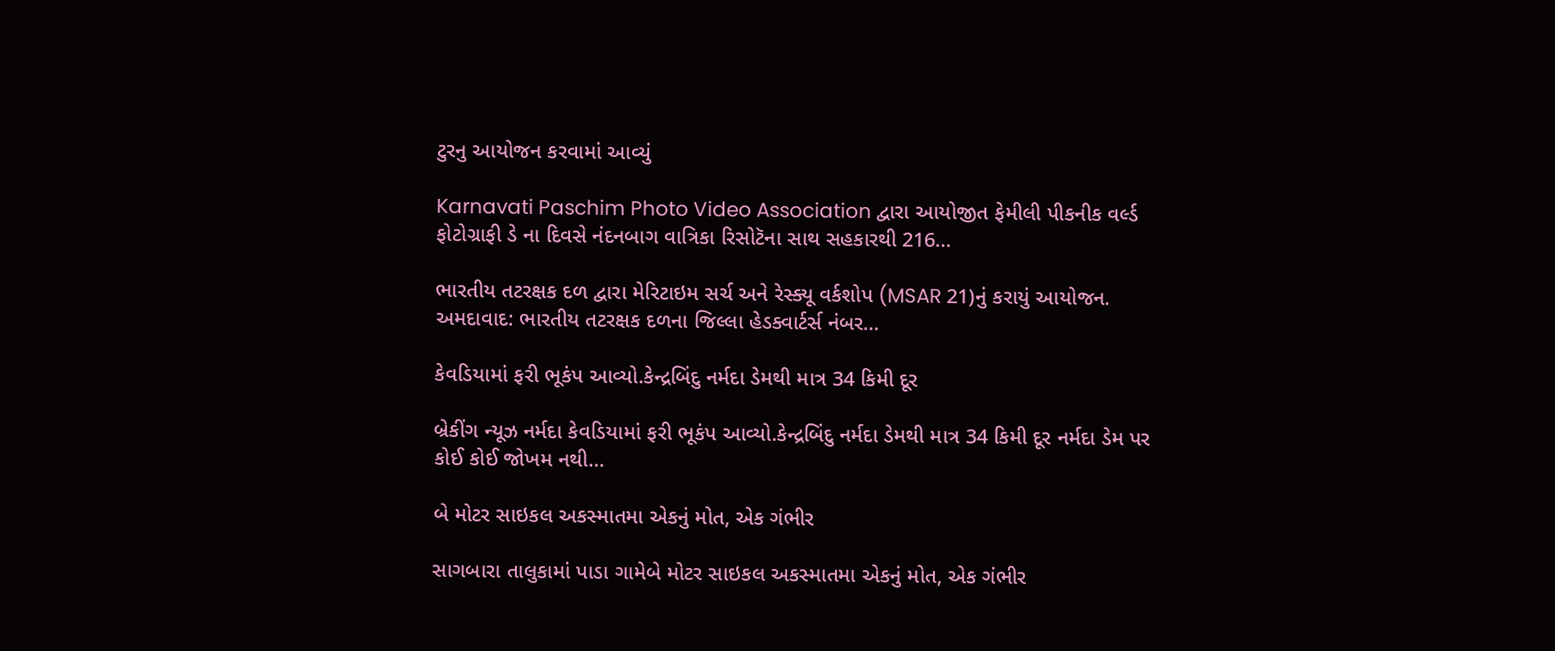ટુરનુ આયોજન કરવામાં આવ્યું

Karnavati Paschim Photo Video Association દ્વારા આયોજીત ફેમીલી પીકનીક વર્લ્ડ ફોટોગ્રાફી ડે ના દિવસે નંદનબાગ વાત્રિકા રિસોટૅના સાથ સહકારથી 216…

ભારતીય તટરક્ષક દળ દ્વારા મેરિટાઇમ સર્ચ અને રેસ્ક્યૂ વર્કશોપ (MSAR 21)નું કરાયું આયોજન. અમદાવાદ: ભારતીય તટરક્ષક દળના જિલ્લા હેડક્વાર્ટર્સ નંબર…

કેવડિયામાં ફરી ભૂકંપ આવ્યો.કેન્દ્રબિંદુ નર્મદા ડેમથી માત્ર 34 કિમી દૂર

બ્રેકીંગ ન્યૂઝ નર્મદા કેવડિયામાં ફરી ભૂકંપ આવ્યો.કેન્દ્રબિંદુ નર્મદા ડેમથી માત્ર 34 કિમી દૂર નર્મદા ડેમ પર કોઈ કોઈ જોખમ નથી…

બે મોટર સાઇકલ અકસ્માતમા એકનું મોત, એક ગંભીર

સાગબારા તાલુકામાં પાડા ગામેબે મોટર સાઇકલ અકસ્માતમા એકનું મોત, એક ગંભીર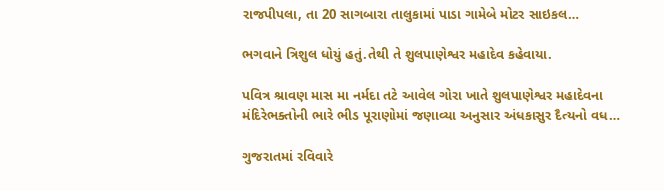રાજપીપલા, તા 20 સાગબારા તાલુકામાં પાડા ગામેબે મોટર સાઇકલ…

ભગવાને ત્રિશુલ ધોયું હતું.તેથી તે શુલપાણેશ્વર મહાદેવ કહેવાયા.

પવિત્ર શ્રાવણ માસ મા નર્મદા તટે આવેલ ગોરા ખાતે શુલપાણેશ્વર મહાદેવના મંદિરેભક્તોની ભારે ભીડ પૂરાણોમાં જણાવ્યા અનુસાર અંધકાસુર દૈત્યનો વધ…

ગુજરાતમાં રવિવારે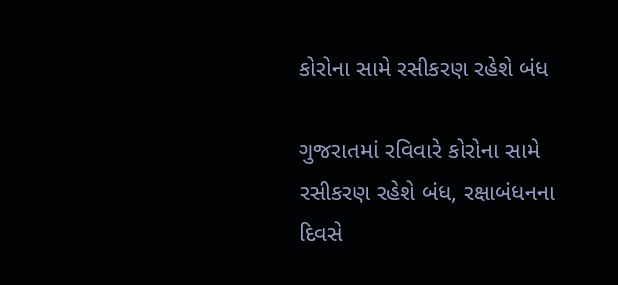કોરોના સામે રસીકરણ રહેશે બંધ

ગુજરાતમાં રવિવારે કોરોના સામે રસીકરણ રહેશે બંધ, રક્ષાબંધનના દિવસે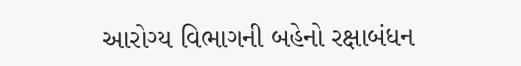આરોગ્ય વિભાગની બહેનો રક્ષાબંધન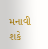મનાવી શકે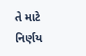તે માટે નિર્ણય